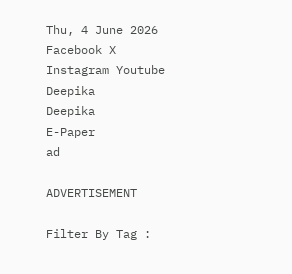Thu, 4 June 2026
Facebook X Instagram Youtube
Deepika
Deepika
E-Paper
ad

ADVERTISEMENT

Filter By Tag :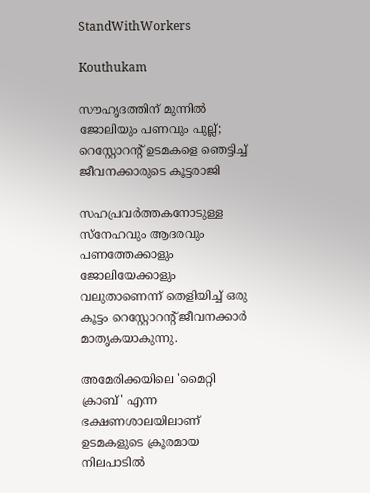StandWithWorkers

Kouthukam

സൗഹൃദത്തിന് മുന്നിൽ ജോലിയും പണവും പുല്ല്; റെസ്റ്റോറന്‍റ് ഉടമകളെ ഞെട്ടിച്ച് ജീവനക്കാരുടെ കൂട്ടരാജി

സഹപ്രവർത്തകനോടുള്ള സ്നേഹവും ആദരവും പണത്തേക്കാളും ജോലിയേക്കാളും വലുതാണെന്ന് തെളിയിച്ച് ഒരു കൂട്ടം റെസ്റ്റോറന്‍റ് ജീവനക്കാർ മാതൃകയാകുന്നു.

അമേരിക്കയിലെ 'മൈറ്റി ക്രാബ്' എന്ന ഭക്ഷണശാലയിലാണ് ഉടമകളുടെ ക്രൂരമായ നിലപാടിൽ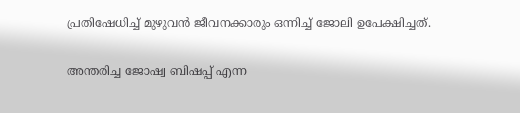പ്രതിഷേധിച്ച് മുഴുവൻ ജീവനക്കാരും ഒന്നിച്ച് ജോലി ഉപേക്ഷിച്ചത്.

അന്തരിച്ച ജോഷ്വ ബിഷപ്പ് എന്ന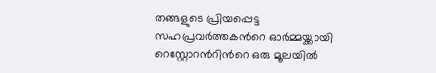തങ്ങളുടെ പ്രിയപ്പെട്ട സഹപ്രവർത്തകന്‍റെ ഓർമ്മയ്ക്കായി റെസ്റ്റോറന്‍റിന്‍റെ ഒരു മൂലയിൽ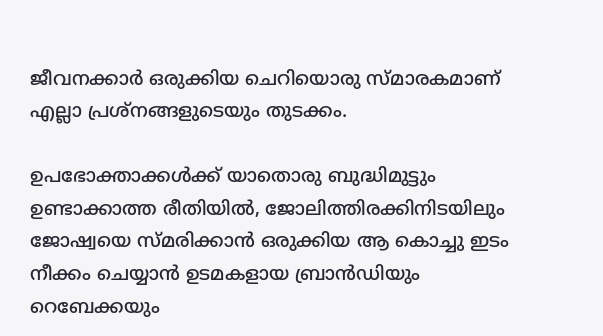ജീവനക്കാർ ഒരുക്കിയ ചെറിയൊരു സ്മാരകമാണ് എല്ലാ പ്രശ്നങ്ങളുടെയും തുടക്കം.

ഉപഭോക്താക്കൾക്ക് യാതൊരു ബുദ്ധിമുട്ടും ഉണ്ടാക്കാത്ത രീതിയിൽ, ജോലിത്തിരക്കിനിടയിലും ജോഷ്വയെ സ്മരിക്കാൻ ഒരുക്കിയ ആ കൊച്ചു ഇടം നീക്കം ചെയ്യാൻ ഉടമകളായ ബ്രാൻഡിയും റെബേക്കയും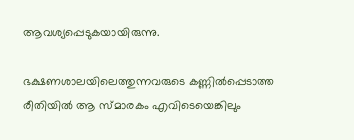ആവശ്യപ്പെടുകയായിരുന്നു.

ഭക്ഷണശാലയിലെത്തുന്നവരുടെ കണ്ണിൽപ്പെടാത്ത രീതിയിൽ ആ സ്മാരകം എവിടെയെങ്കിലും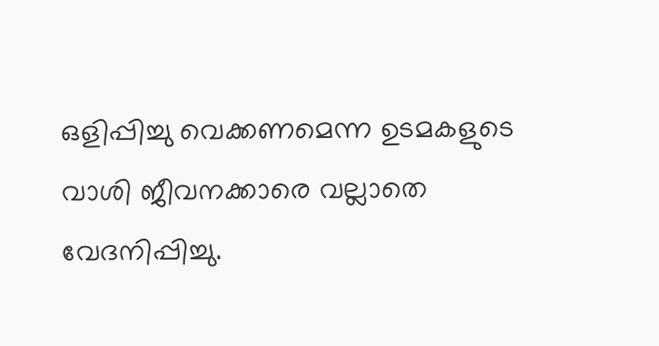ഒളിപ്പിച്ചു വെക്കണമെന്ന ഉടമകളുടെ വാശി ജീവനക്കാരെ വല്ലാതെ വേദനിപ്പിച്ചു.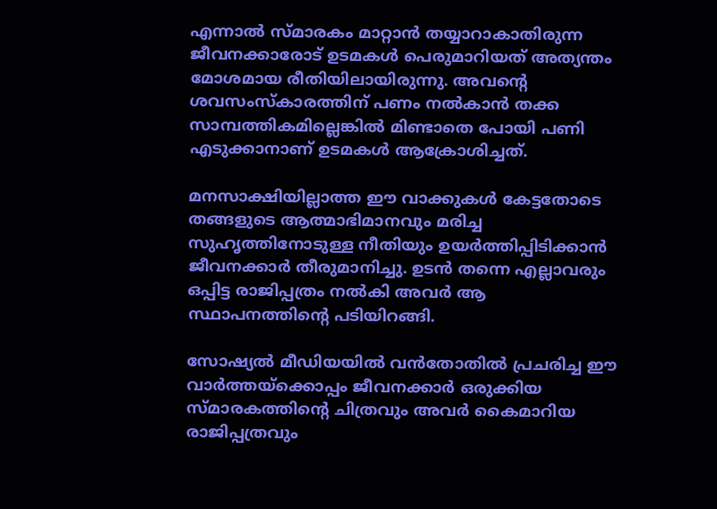എന്നാൽ സ്മാരകം മാറ്റാൻ തയ്യാറാകാതിരുന്ന ജീവനക്കാരോട് ഉടമകൾ പെരുമാറിയത് അത്യന്തം മോശമായ രീതിയിലായിരുന്നു. അവന്‍റെ ശവസംസ്കാരത്തിന് പണം നൽകാൻ തക്ക സാമ്പത്തികമില്ലെങ്കിൽ മിണ്ടാതെ പോയി പണി എടുക്കാനാണ് ഉടമകൾ ആക്രോശിച്ചത്.

മനസാക്ഷിയില്ലാത്ത ഈ വാക്കുകൾ കേട്ടതോടെ തങ്ങളുടെ ആത്മാഭിമാനവും മരിച്ച സുഹൃത്തിനോടുള്ള നീതിയും ഉയർത്തിപ്പിടിക്കാൻ ജീവനക്കാർ തീരുമാനിച്ചു. ഉടൻ തന്നെ എല്ലാവരും ഒപ്പിട്ട രാജിപ്പത്രം നൽകി അവർ ആ സ്ഥാപനത്തിന്‍റെ പടിയിറങ്ങി.

സോഷ്യൽ മീഡിയയിൽ വൻതോതിൽ പ്രചരിച്ച ഈ വാർത്തയ്‌ക്കൊപ്പം ജീവനക്കാർ ഒരുക്കിയ സ്മാരകത്തിന്‍റെ ചിത്രവും അവർ കൈമാറിയ രാജിപ്പത്രവും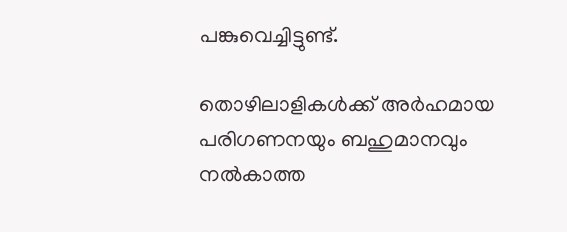പങ്കുവെച്ചിട്ടുണ്ട്.

തൊഴിലാളികൾക്ക് അർഹമായ പരിഗണനയും ബഹുമാനവും നൽകാത്ത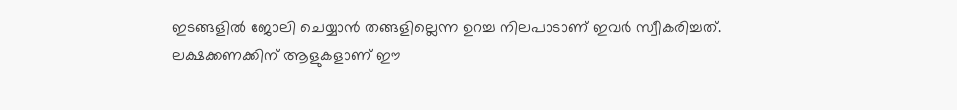ഇടങ്ങളിൽ ജോലി ചെയ്യാൻ തങ്ങളില്ലെന്ന ഉറച്ച നിലപാടാണ് ഇവർ സ്വീകരിച്ചത്. ലക്ഷക്കണക്കിന് ആളുകളാണ് ഈ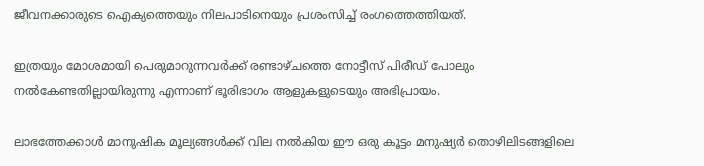ജീവനക്കാരുടെ ഐക്യത്തെയും നിലപാടിനെയും പ്രശംസിച്ച് രംഗത്തെത്തിയത്.

ഇത്രയും മോശമായി പെരുമാറുന്നവർക്ക് രണ്ടാഴ്ചത്തെ നോട്ടീസ് പിരീഡ് പോലും നൽകേണ്ടതില്ലായിരുന്നു എന്നാണ് ഭൂരിഭാഗം ആളുകളുടെയും അഭിപ്രായം.

ലാഭത്തേക്കാൾ മാനുഷിക മൂല്യങ്ങൾക്ക് വില നൽകിയ ഈ ഒരു കൂട്ടം മനുഷ്യർ തൊഴിലിടങ്ങളിലെ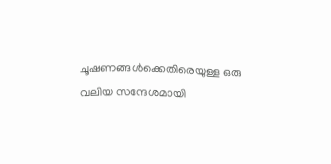ചൂഷണങ്ങൾക്കെതിരെയുള്ള ഒരു വലിയ സന്ദേശമായി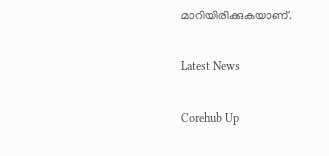മാറിയിരിക്കുകയാണ്.

Latest News

Corehub Up